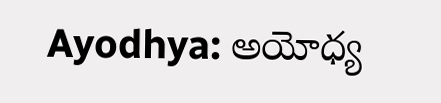Ayodhya: అయోధ్య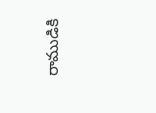రాముడికి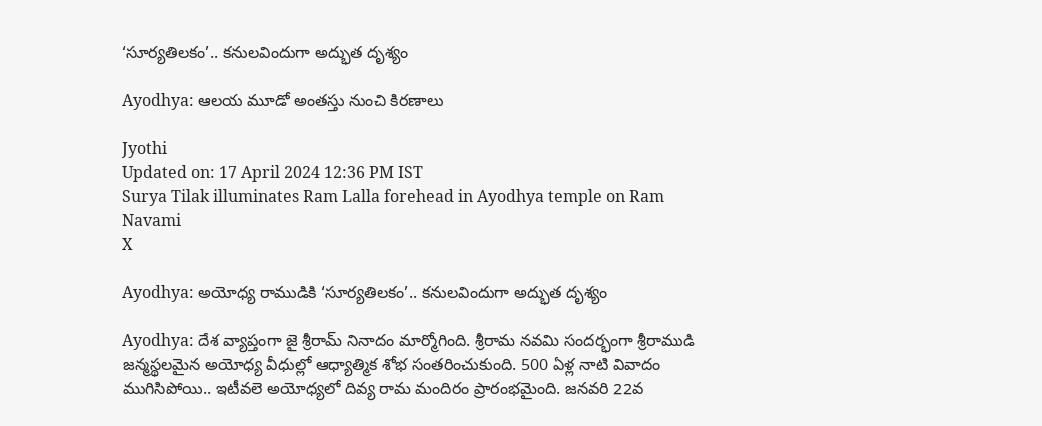‘సూర్యతిలకం’.. కనులవిందుగా అద్భుత దృశ్యం

Ayodhya: ఆలయ మూడో అంతస్తు నుంచి కిరణాలు

Jyothi
Updated on: 17 April 2024 12:36 PM IST
Surya Tilak illuminates Ram Lalla forehead in Ayodhya temple on Ram Navami
X

Ayodhya: అయోధ్య రాముడికి ‘సూర్యతిలకం’.. కనులవిందుగా అద్భుత దృశ్యం

Ayodhya: దేశ వ్యాప్తంగా జై శ్రీరామ్ నినాదం మార్మోగింది. శ్రీరామ నవమి సందర్భంగా శ్రీరాముడి జన్మస్థలమైన అయోధ‌్య వీధుల్లో ఆధ్యాత్మిక శోభ సంతరించుకుంది. 500 ఏళ్ల నాటి వివాదం ముగిసిపోయి.. ఇటీవలె అయోధ్యలో దివ్య రామ మందిరం ప్రారంభమైంది. జనవరి 22వ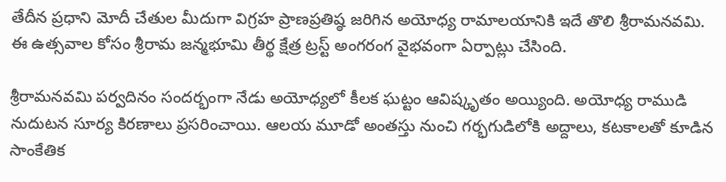తేదీన ప్రధాని మోదీ చేతుల మీదుగా విగ్రహ ప్రాణప్రతిష్ఠ జరిగిన అయోధ్య రామాలయానికి ఇదే తొలి శ్రీరామనవమి. ఈ ఉత్సవాల కోసం శ్రీరామ జన్మభూమి తీర్థ క్షేత్ర ట్రస్ట్ అంగరంగ వైభవంగా ఏర్పాట్లు చేసింది.

శ్రీరామనవమి పర్వదినం సందర్భంగా నేడు అయోధ‌్యలో కీలక ఘట్టం ఆవిష్కృతం అయ్యింది. అయోధ్య రాముడి నుదుటన సూర్య కిరణాలు ప్రసరించాయి. ఆలయ మూడో అంతస్తు నుంచి గర్భగుడిలోకి అద్దాలు, కటకాలతో కూడిన సాంకేతిక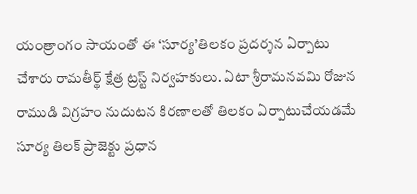యంత్రాంగం సాయంతో ఈ ‘సూర్య’తిలకం ప్రదర్శన ఏర్పాటు చేశారు రామతీర్థ్ క్షేత్ర ట్రస్ట్ నిర్వహకులు. ఏటా శ్రీరామనవమి రోజున రాముడి విగ్రహం నుదుటన కిరణాలతో తిలకం ఏర్పాటుచేయడమే సూర్య తిలక్‌ ప్రాజెక్టు ప్రధాన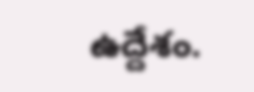ఉద్దేశం.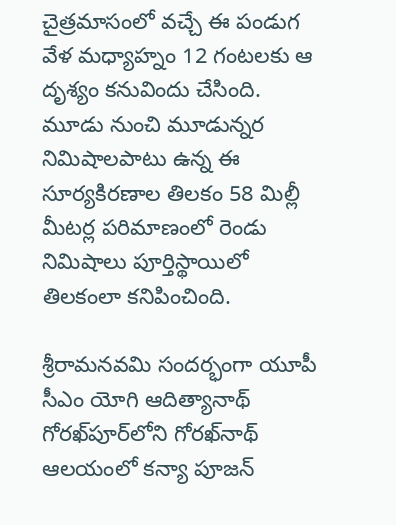చైత్రమాసంలో వచ్చే ఈ పండుగ వేళ మధ్యాహ్నం 12 గంటలకు ఆ దృశ్యం కనువిందు చేసింది. మూడు నుంచి మూడున్నర నిమిషాలపాటు ఉన్న ఈ సూర్యకిరణాల తిలకం 58 మిల్లీ మీటర్ల పరిమాణంలో రెండు నిమిషాలు పూర్తిస్థాయిలో తిలకంలా కనిపించింది.

శ్రీరామనవమి సందర్భంగా యూపీ సీఎం యోగి ఆదిత్యానాథ్ గోరఖ్‌పూర్‌లోని గోరఖ్‌నాథ్ ఆలయంలో కన్యా పూజన్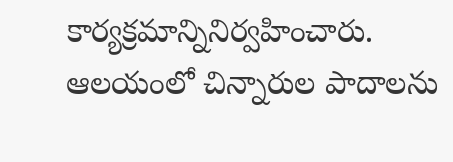కార్యక్రమాన్నినిర్వహించారు. ఆలయంలో చిన్నారుల పాదాలను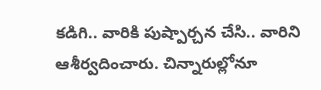కడిగి.. వారికి పుష్పార్చన చేసి.. వారిని ఆశీర్వదించారు. చిన్నారుల్లోనూ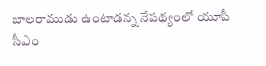బాలరాముడు ఉంటాడన్న నేపథ్యంలో యూపీ సీఎం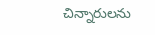చిన్నారులను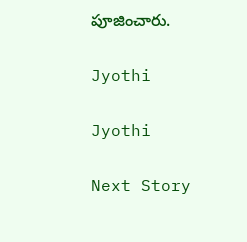పూజించారు.

Jyothi

Jyothi

Next Story